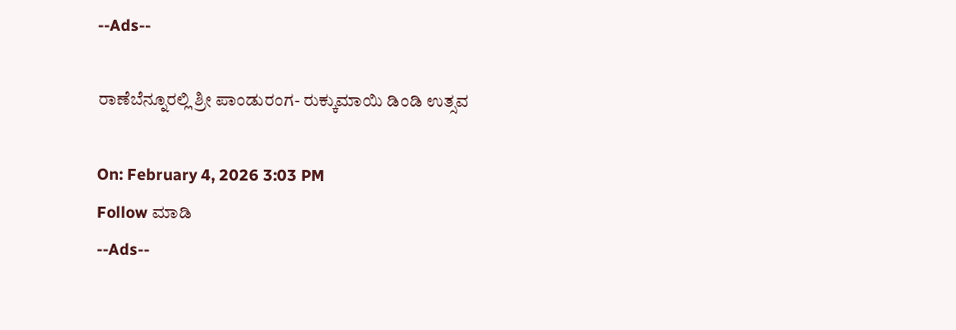--Ads--

ರಾಣೆಬೆನ್ನೂರಲ್ಲಿ ಶ್ರೀ ಪಾಂಡುರಂಗ- ರುಕ್ಕುಮಾಯಿ ಡಿಂಡಿ ಉತ್ಸವ

On: February 4, 2026 3:03 PM
Follow ಮಾಡಿ
--Ads--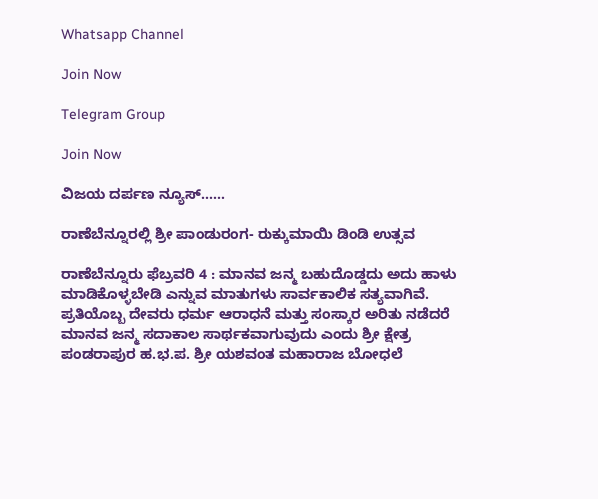Whatsapp Channel

Join Now

Telegram Group

Join Now

ವಿಜಯ ದರ್ಪಣ ನ್ಯೂಸ್……

ರಾಣೆಬೆನ್ನೂರಲ್ಲಿ ಶ್ರೀ ಪಾಂಡುರಂಗ- ರುಕ್ಕುಮಾಯಿ ಡಿಂಡಿ ಉತ್ಸವ

ರಾಣೆಬೆನ್ನೂರು ಫೆಬ್ರವರಿ 4 : ಮಾನವ ಜನ್ಮ ಬಹುದೊಡ್ಡದು ಅದು ಹಾಳು ಮಾಡಿಕೊಳ್ಳಬೇಡಿ ಎನ್ನುವ ಮಾತುಗಳು ಸಾರ್ವಕಾಲಿಕ ಸತ್ಯವಾಗಿವೆ. ಪ್ರತಿಯೊಬ್ಬ ದೇವರು ಧರ್ಮ ಆರಾಧನೆ ಮತ್ತು ಸಂಸ್ಕಾರ ಅರಿತು ನಡೆದರೆ ಮಾನವ ಜನ್ಮ ಸದಾಕಾಲ ಸಾರ್ಥಕವಾಗುವುದು ಎಂದು ಶ್ರೀ ಕ್ಷೇತ್ರ ಪಂಡರಾಪುರ ಹ.ಭ.ಪ. ಶ್ರೀ ಯಶವಂತ ಮಹಾರಾಜ ಬೋಧಲೆ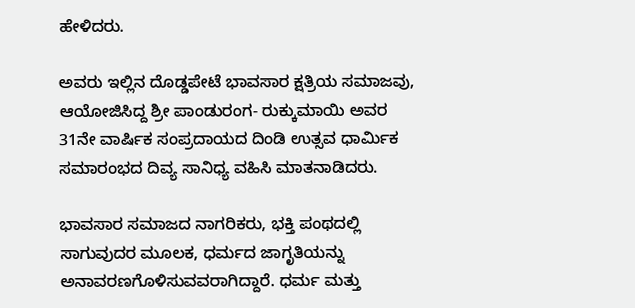ಹೇಳಿದರು.

ಅವರು ಇಲ್ಲಿನ ದೊಡ್ಡಪೇಟೆ ಭಾವಸಾರ ಕ್ಷತ್ರಿಯ ಸಮಾಜವು, ಆಯೋಜಿಸಿದ್ದ ಶ್ರೀ ಪಾಂಡುರಂಗ- ರುಕ್ಕುಮಾಯಿ ಅವರ 31ನೇ ವಾರ್ಷಿಕ ಸಂಪ್ರದಾಯದ ದಿಂಡಿ ಉತ್ಸವ ಧಾರ್ಮಿಕ ಸಮಾರಂಭದ ದಿವ್ಯ ಸಾನಿಧ್ಯ ವಹಿಸಿ ಮಾತನಾಡಿದರು.

ಭಾವಸಾರ ಸಮಾಜದ ನಾಗರಿಕರು, ಭಕ್ತಿ ಪಂಥದಲ್ಲಿ ಸಾಗುವುದರ ಮೂಲಕ, ಧರ್ಮದ ಜಾಗೃತಿಯನ್ನು ಅನಾವರಣಗೊಳಿಸುವವರಾಗಿದ್ದಾರೆ. ಧರ್ಮ ಮತ್ತು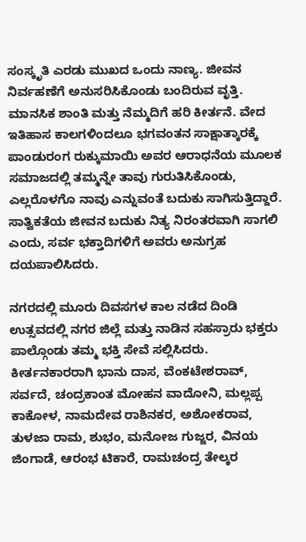ಸಂಸ್ಕೃತಿ ಎರಡು ಮುಖದ ಒಂದು ನಾಣ್ಯ. ಜೀವನ ನಿರ್ವಹಣೆಗೆ ಅನುಸರಿಸಿಕೊಂಡು ಬಂದಿರುವ ವೃತ್ತಿ. ಮಾನಸಿಕ ಶಾಂತಿ ಮತ್ತು ನೆಮ್ಮದಿಗೆ ಹರಿ ಕೀರ್ತನೆ. ವೇದ ಇತಿಹಾಸ ಕಾಲಗಳಿಂದಲೂ ಭಗವಂತನ ಸಾಕ್ಷಾತ್ಕಾರಕ್ಕೆ ಪಾಂಡುರಂಗ ರುಕ್ಕುಮಾಯಿ ಅವರ ಆರಾಧನೆಯ ಮೂಲಕ ಸಮಾಜದಲ್ಲಿ ತಮ್ಮನ್ನೇ ತಾವು ಗುರುತಿಸಿಕೊಂಡು, ಎಲ್ಲರೊಳಗೊ ನಾವು ಎನ್ನುವಂತೆ ಬದುಕು ಸಾಗಿಸುತ್ತಿದ್ದಾರೆ. ಸಾತ್ವಿಕತೆಯ ಜೀವನ ಬದುಕು ನಿತ್ಯ ನಿರಂತರವಾಗಿ ಸಾಗಲಿ ಎಂದು, ಸರ್ವ ಭಕ್ತಾದಿಗಳಿಗೆ ಅವರು ಅನುಗ್ರಹ ದಯಪಾಲಿಸಿದರು.

ನಗರದಲ್ಲಿ ಮೂರು ದಿವಸಗಳ ಕಾಲ ನಡೆದ ದಿಂಡಿ ಉತ್ಸವದಲ್ಲಿ ನಗರ ಜಿಲ್ಲೆ ಮತ್ತು ನಾಡಿನ ಸಹಸ್ರಾರು ಭಕ್ತರು ಪಾಲ್ಗೊಂಡು ತಮ್ಮ ಭಕ್ತಿ ಸೇವೆ ಸಲ್ಲಿಸಿದರು. ಕೀರ್ತನಕಾರರಾಗಿ ಭಾನು ದಾಸ, ವೆಂಕಟೇಶರಾವ್, ಸರ್ವದೆ, ಚಂದ್ರಕಾಂತ ಮೋಹನ ವಾದೋನಿ, ಮಲ್ಲಪ್ಪ ಕಾಕೋಳ, ನಾಮದೇವ ರಾಶಿನಕರ, ಅಶೋಕರಾವ, ತುಳಜಾ ರಾಮ, ಶುಭಂ, ಮನೋಜ ಗುಜ್ಜರ, ವಿನಯ ಜಿಂಗಾಡೆ, ಆರಂಭ ಟಿಕಾರೆ, ರಾಮಚಂದ್ರ ತೇಲ್ಕರ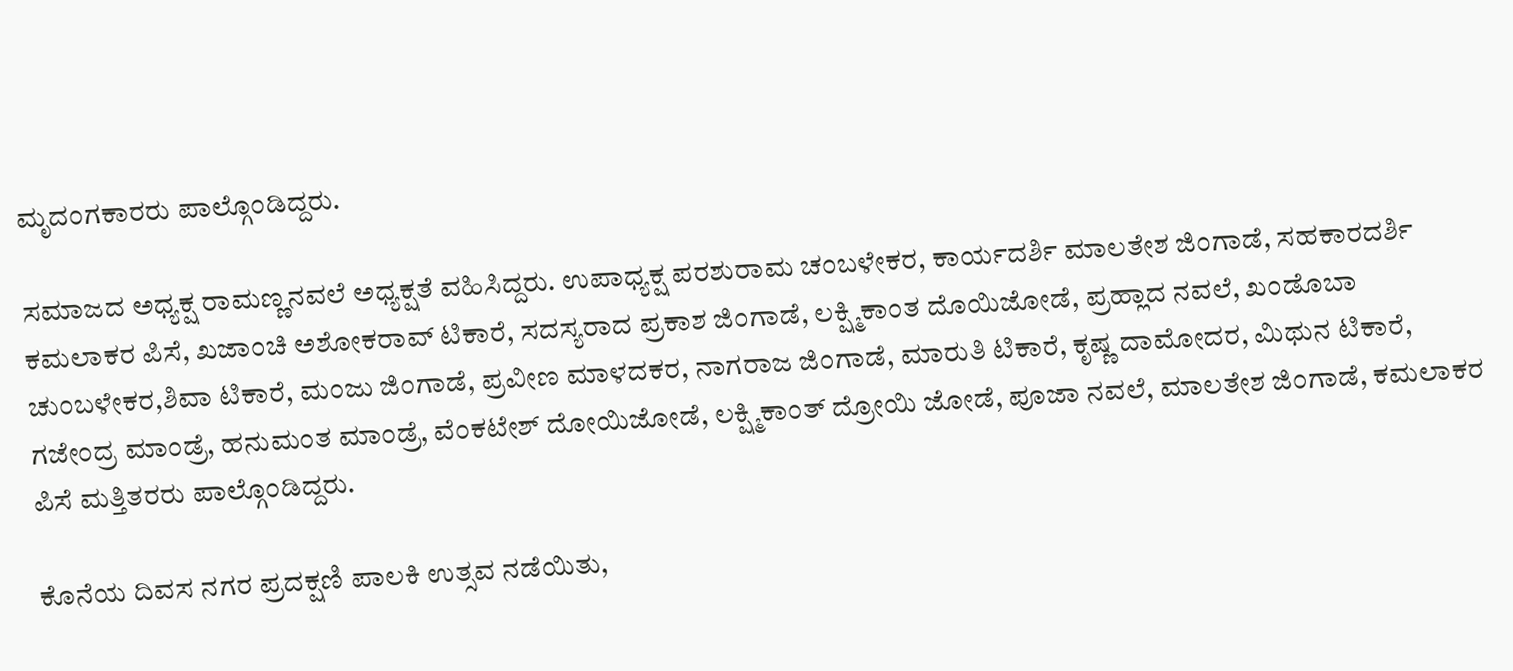ಮೃದಂಗಕಾರರು ಪಾಲ್ಗೊಂಡಿದ್ದರು.

ಸಮಾಜದ ಅಧ್ಯಕ್ಷ ರಾಮಣ್ಣನವಲೆ ಅಧ್ಯಕ್ಷತೆ ವಹಿಸಿದ್ದರು. ಉಪಾಧ್ಯಕ್ಷ ಪರಶುರಾಮ ಚಂಬಳೇಕರ, ಕಾರ್ಯದರ್ಶಿ ಮಾಲತೇಶ ಜಿಂಗಾಡೆ, ಸಹಕಾರದರ್ಶಿ ಕಮಲಾಕರ ಪಿಸೆ, ಖಜಾಂಚಿ ಅಶೋಕರಾವ್ ಟಿಕಾರೆ, ಸದಸ್ಯರಾದ ಪ್ರಕಾಶ ಜಿಂಗಾಡೆ, ಲಕ್ಷ್ಮಿಕಾಂತ ದೊಯಿಜೋಡೆ, ಪ್ರಹ್ಲಾದ ನವಲೆ, ಖಂಡೊಬಾ ಚುಂಬಳೇಕರ,ಶಿವಾ ಟಿಕಾರೆ, ಮಂಜು ಜಿಂಗಾಡೆ, ಪ್ರವೀಣ ಮಾಳದಕರ, ನಾಗರಾಜ ಜಿಂಗಾಡೆ, ಮಾರುತಿ ಟಿಕಾರೆ, ಕೃಷ್ಣ ದಾಮೋದರ, ಮಿಥುನ ಟಿಕಾರೆ, ಗಜೇಂದ್ರ ಮಾಂಡ್ರೆ, ಹನುಮಂತ ಮಾಂಡ್ರೆ, ವೆಂಕಟೇಶ್ ದೋಯಿಜೋಡೆ, ಲಕ್ಷ್ಮಿಕಾಂತ್ ದ್ರೋಯಿ ಜೋಡೆ, ಪೂಜಾ ನವಲೆ, ಮಾಲತೇಶ ಜಿಂಗಾಡೆ, ಕಮಲಾಕರ ಪಿಸೆ ಮತ್ತಿತರರು ಪಾಲ್ಗೊಂಡಿದ್ದರು.

ಕೊನೆಯ ದಿವಸ ನಗರ ಪ್ರದಕ್ಷಣಿ ಪಾಲಕಿ ಉತ್ಸವ ನಡೆಯಿತು,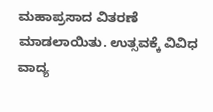ಮಹಾಪ್ರಸಾದ ವಿತರಣೆ ಮಾಡಲಾಯಿತು. ಉತ್ಸವಕ್ಕೆ ವಿವಿಧ ವಾದ್ಯ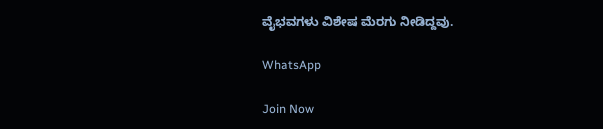ವೈಭವಗಳು ವಿಶೇಷ ಮೆರಗು ನೀಡಿದ್ದವು.

WhatsApp

Join Now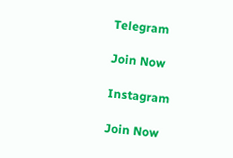Telegram

Join Now

Instagram

Join Now